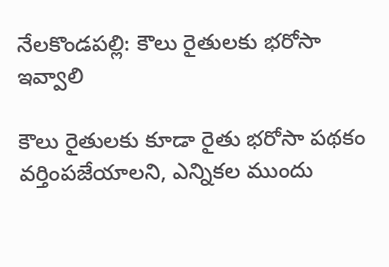నేలకొండపల్లి: కౌలు రైతులకు భరోసా ఇవ్వాలి

కౌలు రైతులకు కూడా రైతు భరోసా పథకం వర్తింపజేయాలని, ఎన్నికల ముందు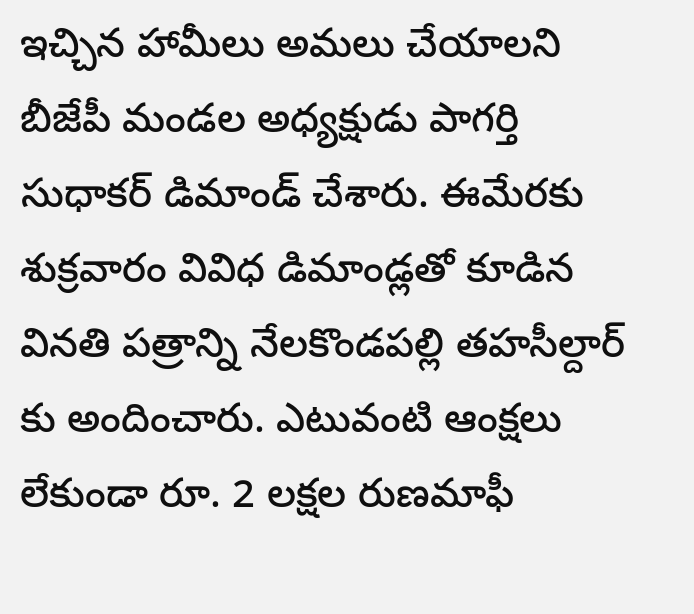ఇచ్చిన హామీలు అమలు చేయాలని బీజేపీ మండల అధ్యక్షుడు పాగర్తి సుధాకర్ డిమాండ్ చేశారు. ఈమేరకు శుక్రవారం వివిధ డిమాండ్లతో కూడిన వినతి పత్రాన్ని నేలకొండపల్లి తహసీల్దార్ కు అందించారు. ఎటువంటి ఆంక్షలు లేకుండా రూ. 2 లక్షల రుణమాఫీ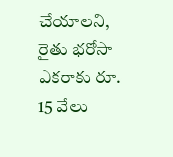చేయాలని, రైతు భరోసా ఎకరాకు రూ. 15 వేలు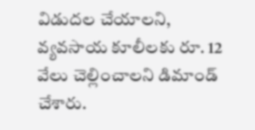విడుదల చేయాలని, వ్యవసాయ కూలీలకు రూ. 12 వేలు చెల్లించాలని డిమాండ్ చేశారు.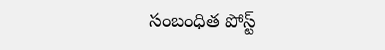సంబంధిత పోస్ట్